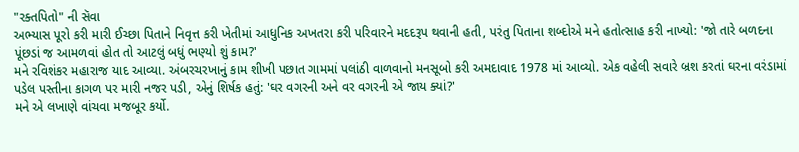"રક્તપિતો" ની સૅવા
અભ્યાસ પૂરો કરી મારી ઈચ્છા પિતાને નિવૃત્ત કરી ખેતીમાં આધુનિક અખતરા કરી પરિવારને મદદરૂપ થવાની હતી, પરંતુ પિતાના શબ્દોએ મને હતોત્સાહ કરી નાખ્યો: 'જો તારે બળદના પૂંછડાં જ આમળવાં હોત તો આટલું બધું ભણ્યો શું કામ?'
મને રવિશંકર મહારાજ યાદ આવ્યા. અંબરચરખાનું કામ શીખી પછાત ગામમાં પલાંઠી વાળવાનો મનસૂબો કરી અમદાવાદ 1978 માં આવ્યો. એક વહેલી સવારે બ્રશ કરતાં ઘરના વરંડામાં પડેલ પસ્તીના કાગળ પર મારી નજર પડી, એનું શિર્ષક હતું: 'ઘર વગરની અને વર વગરની એ જાય ક્યાં?'
મને એ લખાણે વાંચવા મજબૂર કર્યો.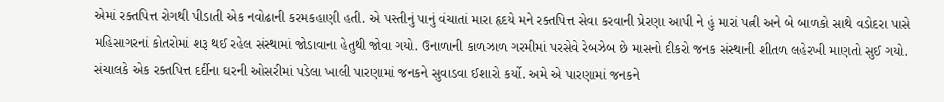એમાં રક્તપિત્ત રોગથી પીડાતી એક નવોઢાની કરમકહાણી હતી. એ પસ્તીનું પાનું વંચાતાં મારા હૃદયે મને રક્તપિત્ત સેવા કરવાની પ્રેરણા આપી ને હું મારાં પત્ની અને બે બાળકો સાથે વડોદરા પાસે મહિસાગરનાં કોતરોમાં શરૂ થઈ રહેલ સંસ્થામાં જોડાવાના હેતુથી જોવા ગયો. ઉનાળાની કાળઝાળ ગરમીમાં પરસેવે રેબઝેબ છે માસનો દીકરો જનક સંસ્થાની શીતળ લહેરખી માણતો સુઈ ગયો. સંચાલકે એક રક્તપિત્ત દર્દીના ઘરની ઓસરીમાં પડેલા ખાલી પારણામાં જનકને સુવાડવા ઈશારો કર્યો. અમે એ પારણામાં જનકને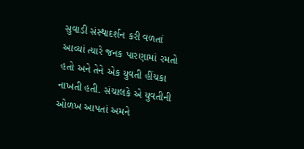સુવાડી સંસ્થાદર્શન કરી વળતાં આવ્યાં ત્યારે જનક પારણામાં રમતો હતો અને તેને એક યુવતી હીંચકા નાખતી હતી. સંચાલકે એ યુવતીની ઓળખ આપતાં અમને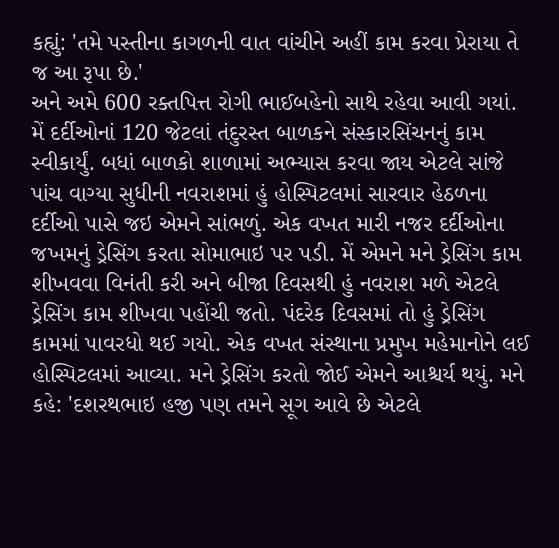કહ્યું: 'તમે પસ્તીના કાગળની વાત વાંચીને અહીં કામ કરવા પ્રેરાયા તે જ આ રૂપા છે.'
અને અમે 600 રક્તપિત્ત રોગી ભાઈબહેનો સાથે રહેવા આવી ગયાં. મેં દર્દીઓનાં 120 જેટલાં તંદુરસ્ત બાળકને સંસ્કારસિંચનનું કામ સ્વીકાર્યું. બધાં બાળકો શાળામાં અભ્યાસ કરવા જાય એટલે સાંજે પાંચ વાગ્યા સુધીની નવરાશમાં હું હોસ્પિટલમાં સારવાર હેઠળના દર્દીઓ પાસે જઇ એમને સાંભળું. એક વખત મારી નજર દર્દીઓના જખમનું ડ્રેસિંગ કરતા સોમાભાઇ પર પડી. મેં એમને મને ડ્રેસિંગ કામ શીખવવા વિનંતી કરી અને બીજા દિવસથી હું નવરાશ મળે એટલે ડ્રેસિંગ કામ શીખવા પહોંચી જતો. પંદરેક દિવસમાં તો હું ડ્રેસિંગ કામમાં પાવરધો થઈ ગયો. એક વખત સંસ્થાના પ્રમુખ મહેમાનોને લઈ હોસ્પિટલમાં આવ્યા. મને ડ્રેસિંગ કરતો જોઈ એમને આશ્ચર્ય થયું. મને કહે: 'દશરથભાઇ હજી પણ તમને સૂગ આવે છે એટલે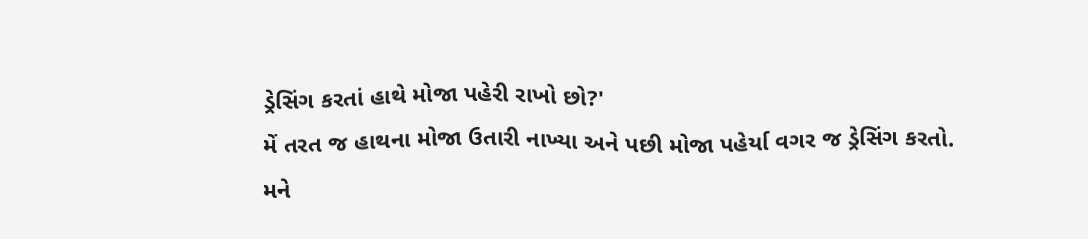ડ્રેસિંગ કરતાં હાથે મોજા પહેરી રાખો છો?'
મેં તરત જ હાથના મોજા ઉતારી નાખ્યા અને પછી મોજા પહેર્યા વગર જ ડ્રેસિંગ કરતો.
મને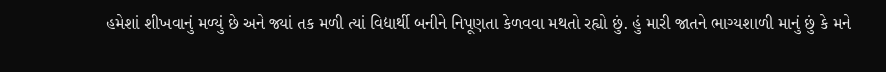હમેશાં શીખવાનું મળ્યું છે અને જ્યાં તક મળી ત્યાં વિદ્યાર્થી બનીને નિપૂણતા કેળવવા મથતો રહ્યો છું. હું મારી જાતને ભાગ્યશાળી માનું છું કે મને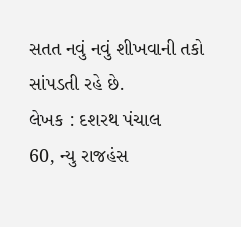સતત નવું નવું શીખવાની તકો સાંપડતી રહે છે.
લેખક : દશરથ પંચાલ
60, ન્યુ રાજહંસ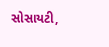સોસાયટી,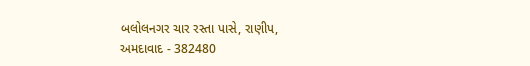બલોલનગર ચાર રસ્તા પાસે, રાણીપ,
અમદાવાદ - 382480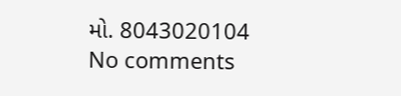મો. 8043020104
No comments